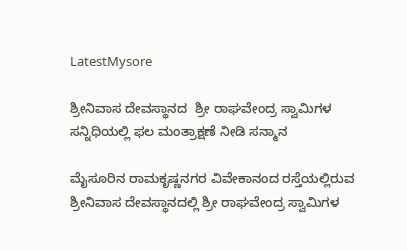LatestMysore

ಶ್ರೀನಿವಾಸ ದೇವಸ್ಥಾನದ  ಶ್ರೀ ರಾಘವೇಂದ್ರ ಸ್ವಾಮಿಗಳ ಸನ್ನಿಧಿಯಲ್ಲಿ ಫಲ ಮಂತ್ರಾಕ್ಷಣೆ ನೀಡಿ ಸನ್ಮಾನ

ಮೈಸೂರಿನ ರಾಮಕೃಷ್ಣನಗರ ವಿವೇಕಾನಂದ ರಸ್ತೆಯಲ್ಲಿರುವ ಶ್ರೀನಿವಾಸ ದೇವಸ್ಥಾನದಲ್ಲಿ ಶ್ರೀ ರಾಘವೇಂದ್ರ ಸ್ವಾಮಿಗಳ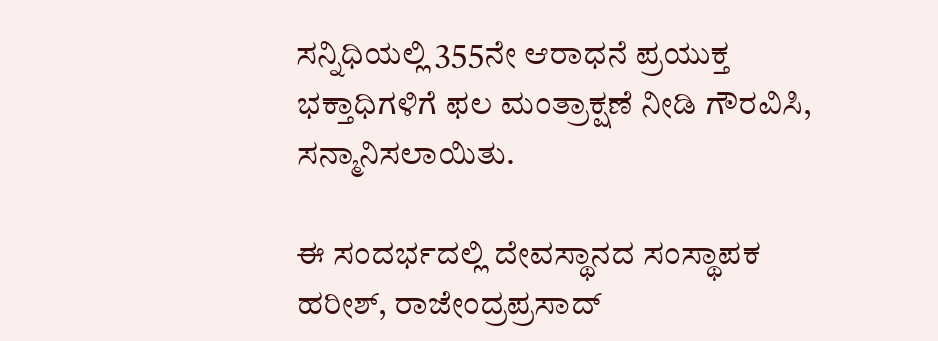ಸನ್ನಿಧಿಯಲ್ಲಿ 355ನೇ ಆರಾಧನೆ ಪ್ರಯುಕ್ತ ಭಕ್ತಾಧಿಗಳಿಗೆ ಫಲ ಮಂತ್ರಾಕ್ಷಣೆ ನೀಡಿ ಗೌರವಿಸಿ, ಸನ್ಮಾನಿಸಲಾಯಿತು.

ಈ ಸಂದರ್ಭದಲ್ಲಿ ದೇವಸ್ಥಾನದ ಸಂಸ್ಥಾಪಕ ಹರೀಶ್, ರಾಜೇಂದ್ರಪ್ರಸಾದ್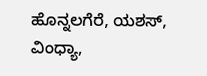ಹೊನ್ನಲಗೆರೆ, ಯಶಸ್, ವಿಂಧ್ಯಾ,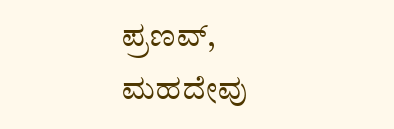ಪ್ರಣವ್, ಮಹದೇವು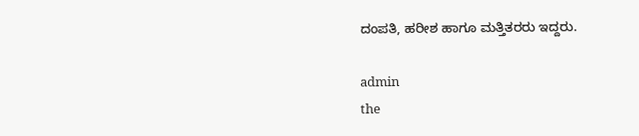ದಂಪತಿ, ಹರೀಶ ಹಾಗೂ ಮತ್ತಿತರರು ಇದ್ದರು.

admin
the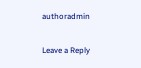authoradmin

Leave a Reply